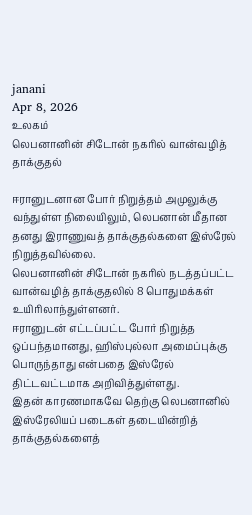janani
Apr 8, 2026
உலகம்
லெபனானின் சிடோன் நகரில் வான்வழித் தாக்குதல்

ஈரானுடனான போர் நிறுத்தம் அமுலுக்கு வந்துள்ள நிலையிலும், லெபனான் மீதான தனது இராணுவத் தாக்குதல்களை இஸ்ரேல் நிறுத்தவில்லை.
லெபனானின் சிடோன் நகரில் நடத்தப்பட்ட வான்வழித் தாக்குதலில் 8 பொதுமக்கள் உயிரிலாந்துள்ளனர்.
ஈரானுடன் எட்டப்பட்ட போர் நிறுத்த ஒப்பந்தமானது, ஹிஸ்புல்லா அமைப்புக்கு பொருந்தாது என்பதை இஸ்ரேல் திட்டவட்டமாக அறிவித்துள்ளது.
இதன் காரணமாகவே தெற்கு லெபனானில் இஸ்ரேலியப் படைகள் தடையின்றித் தாக்குதல்களைத்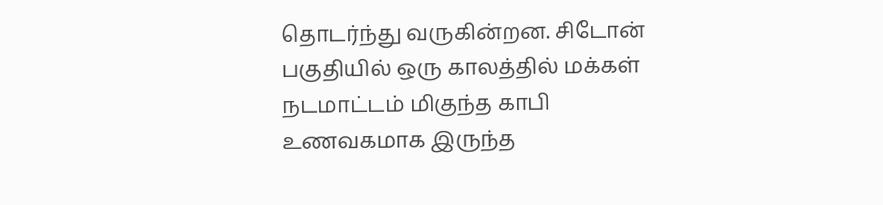தொடர்ந்து வருகின்றன. சிடோன் பகுதியில் ஒரு காலத்தில் மக்கள் நடமாட்டம் மிகுந்த காபி உணவகமாக இருந்த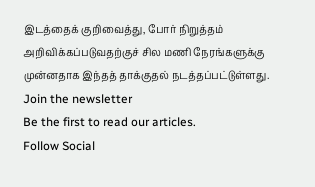இடத்தைக் குறிவைத்து, போர் நிறுத்தம் அறிவிக்கப்படுவதற்குச் சில மணி நேரங்களுக்கு முன்னதாக இந்தத் தாக்குதல் நடத்தப்பட்டுள்ளது.
Join the newsletter
Be the first to read our articles.
Follow Social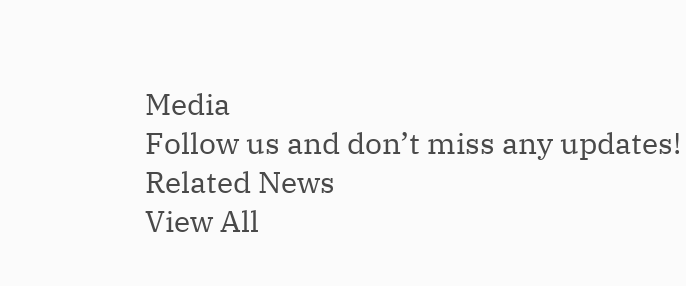Media
Follow us and don’t miss any updates!
Related News
View All